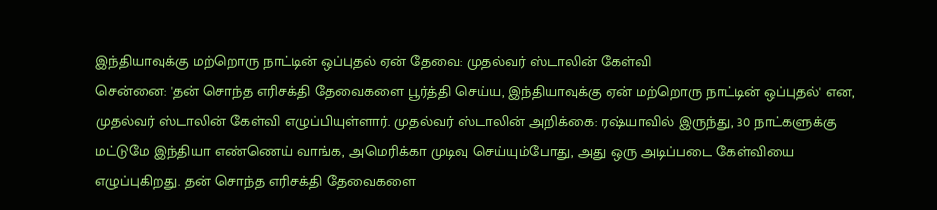இந்தியாவுக்கு மற்றொரு நாட்டின் ஒப்புதல் ஏன் தேவை: முதல்வர் ஸ்டாலின் கேள்வி
சென்னை: 'தன் சொந்த எரிசக்தி தேவைகளை பூர்த்தி செய்ய, இந்தியாவுக்கு ஏன் மற்றொரு நாட்டின் ஒப்புதல்' என, முதல்வர் ஸ்டாலின் கேள்வி எழுப்பியுள்ளார். முதல்வர் ஸ்டாலின் அறிக்கை: ரஷ்யாவில் இருந்து, 30 நாட்களுக்கு மட்டுமே இந்தியா எண்ணெய் வாங்க, அமெரிக்கா முடிவு செய்யும்போது, அது ஒரு அடிப்படை கேள்வியை எழுப்புகிறது. தன் சொந்த எரிசக்தி தேவைகளை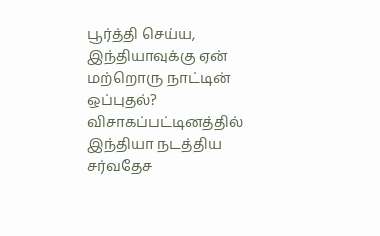பூர்த்தி செய்ய, இந்தியாவுக்கு ஏன் மற்றொரு நாட்டின் ஒப்புதல்? விசாகப்பட்டினத்தில் இந்தியா நடத்திய சர்வதேச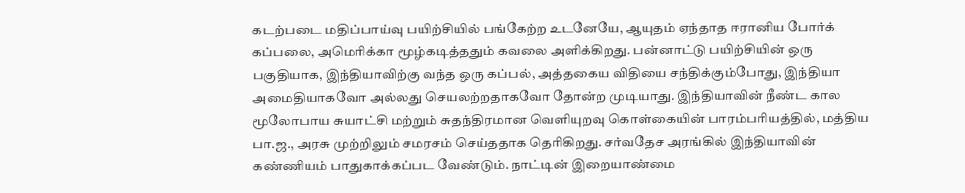கடற்படை மதிப்பாய்வு பயிற்சியில் பங்கேற்ற உடனேயே, ஆயுதம் ஏந்தாத ஈரானிய போர்க் கப்பலை, அமெரிக்கா மூழ்கடித்ததும் கவலை அளிக்கிறது. பன்னாட்டு பயிற்சியின் ஒரு பகுதியாக, இந்தியாவிற்கு வந்த ஒரு கப்பல், அத்தகைய விதியை சந்திக்கும்போது, இந்தியா அமைதியாகவோ அல்லது செயலற்றதாகவோ தோன்ற முடியாது. இந்தியாவின் நீண்ட கால மூலோபாய சுயாட்சி மற்றும் சுதந்திரமான வெளியுறவு கொள்கையின் பாரம்பரியத்தில், மத்திய பா.ஜ., அரசு முற்றிலும் சமரசம் செய்ததாக தெரிகிறது. சர்வதேச அரங்கில் இந்தியாவின் கண்ணியம் பாதுகாக்கப்பட வேண்டும். நாட்டின் இறையாண்மை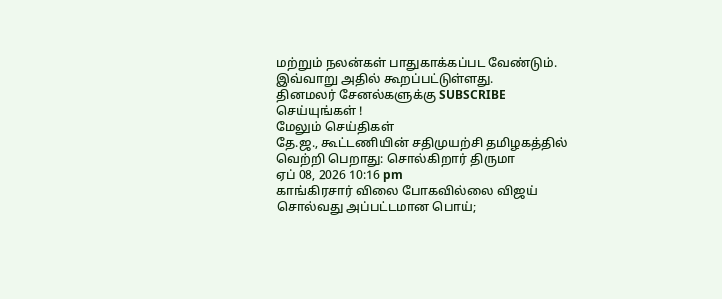மற்றும் நலன்கள் பாதுகாக்கப்பட வேண்டும். இவ்வாறு அதில் கூறப்பட்டுள்ளது.
தினமலர் சேனல்களுக்கு SUBSCRIBE செய்யுங்கள் !
மேலும் செய்திகள்
தே.ஜ., கூட்டணியின் சதிமுயற்சி தமிழகத்தில் வெற்றி பெறாது: சொல்கிறார் திருமா
ஏப் 08, 2026 10:16 pm
காங்கிரசார் விலை போகவில்லை விஜய் சொல்வது அப்பட்டமான பொய்;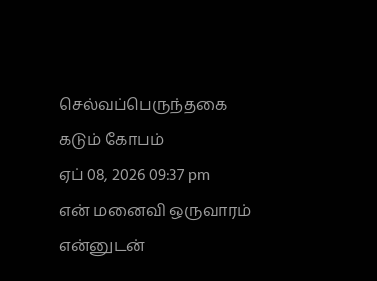செல்வப்பெருந்தகை கடும் கோபம்
ஏப் 08, 2026 09:37 pm
என் மனைவி ஒருவாரம் என்னுடன்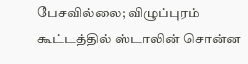பேசவில்லை; விழுப்புரம் கூட்டத்தில் ஸ்டாலின் சொன்ன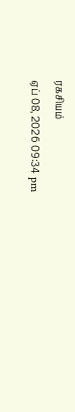ரகசியம்
ஏப் 08, 2026 09:34 pm